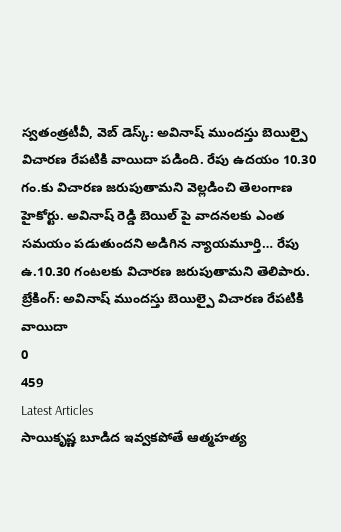స్వతంత్రటీవీ, వెబ్ డెస్క్: అవినాష్ ముందస్తు బెయిల్పై విచారణ రేపటికి వాయిదా పడింది. రేపు ఉదయం 10.30 గం.కు విచారణ జరుపుతామని వెల్లడించి తెలంగాణ హైకోర్టు. అవినాష్ రెడ్డి బెయిల్ పై వాదనలకు ఎంత సమయం పడుతుందని అడిగిన న్యాయమూర్తి… రేపు ఉ.10.30 గంటలకు విచారణ జరుపుతామని తెలిపారు.
బ్రేకింగ్: అవినాష్ ముందస్తు బెయిల్పై విచారణ రేపటికి వాయిదా
0
459
Latest Articles
సాయికృష్ణ బూడిద ఇవ్వకపోతే ఆత్మహత్య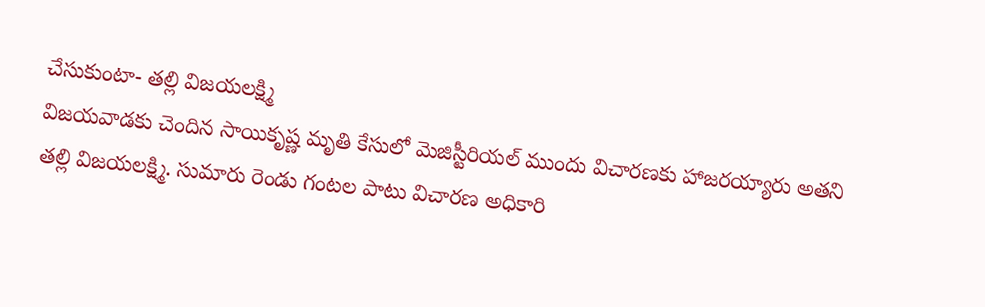చేసుకుంటా- తల్లి విజయలక్ష్మి
విజయవాడకు చెందిన సాయికృష్ణ మృతి కేసులో మెజిస్టీరియల్ ముందు విచారణకు హాజరయ్యారు అతని తల్లి విజయలక్ష్మి. సుమారు రెండు గంటల పాటు విచారణ అధికారి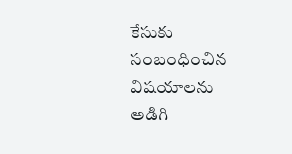కేసుకు సంబంధించిన విషయాలను అడిగి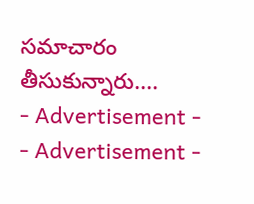సమాచారం తీసుకున్నారు....
- Advertisement -
- Advertisement -